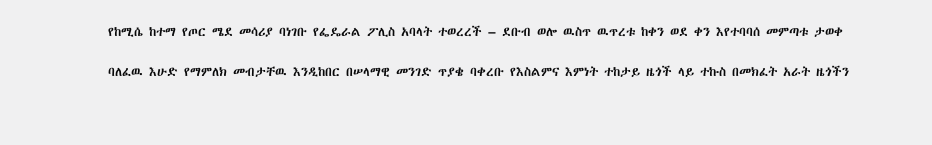የከሚሴ ከተማ የጦር ሜደ መሳሪያ ባነገቡ የፌዴራል ፖሊስ አባላት ተወረረች – ደቡብ ወሎ ዉስጥ ዉጥረቱ ከቀን ወደ ቀን እየተባባሰ መምጣቱ ታወቀ

ባለፈዉ እሁድ የማምለክ መብታቸዉ እንዲከበር በሠላማዊ መንገድ ጥያቄ ባቀረቡ የእስልምና እምነት ተከታይ ዜጎች ላይ ተኩስ በመክፈት አራት ዜጎችን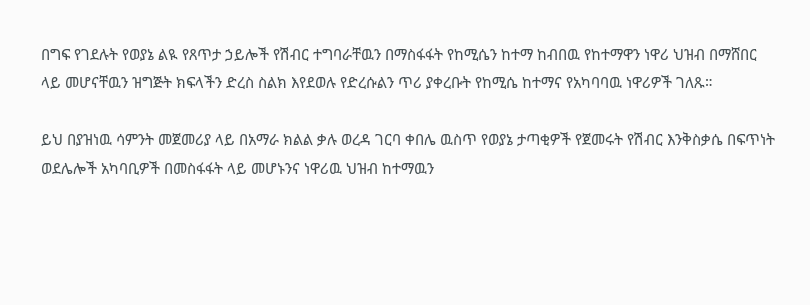በግፍ የገደሉት የወያኔ ልዪ የጸጥታ ኃይሎች የሽብር ተግባራቸዉን በማስፋፋት የከሚሴን ከተማ ከብበዉ የከተማዋን ነዋሪ ህዝብ በማሸበር ላይ መሆናቸዉን ዝግጅት ክፍላችን ድረስ ስልክ እየደወሉ የድረሱልን ጥሪ ያቀረቡት የከሚሴ ከተማና የአካባባዉ ነዋሪዎች ገለጹ።

ይህ በያዝነዉ ሳምንት መጀመሪያ ላይ በአማራ ክልል ቃሉ ወረዳ ገርባ ቀበሌ ዉስጥ የወያኔ ታጣቂዎች የጀመሩት የሽብር እንቅስቃሴ በፍጥነት ወደሌሎች አካባቢዎች በመስፋፋት ላይ መሆኑንና ነዋሪዉ ህዝብ ከተማዉን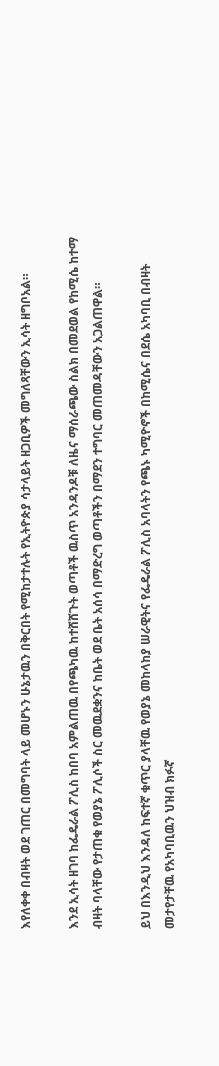እየለቀቀ በብዛት ወደ ገጠር በመግባት ላይ መሆኑን ሁኔታዉን በቅርበት የሚከታተሉት የኢትዮጵያ ሳታላይት ዘጋቢዎች መግለጻቸውን ኢሳት ዘግቦአል።

እንደ ኢሳት ዘገባ ከፌዴራል ፖሊስ ከበባ አምልጠዉ በየጫካዉ ከተሸሸጉት ወጣቶች ዉስጥ አንዳንዶቹ ለዜና ማሰራጫው ስልክ በመደወል የከሚሴ ከተማ ብዛት ባላቸው የታጠቁ የወያኔ ፖሊሶች ስር መዉደቋንና ከቤት ወደ ቤት አሰሳ በማድረግ ወጣቶችን በማደን ተግባር መጠመዳቸውን አጋልጠዋል።

ይህ በእንዲህ እንዳለ ከፍተኛ ቁጥር ያላቸዉ የወያኔ መከላከያ ሠራዊትና የፌዴራል ፖሊስ አባላትን የጫኑ ካሚዮኖች በከሚሴና በደሴ አካባቢ በብዛት መታየታቸዉ የአካባቢዉን ህዝብ ክፉኛ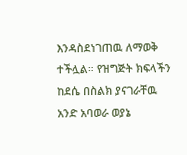እንዳስደነገጠዉ ለማወቅ ተችሏል። የዝግጅት ክፍላችን ከደሴ በስልክ ያናገራቸዉ አንድ አባወራ ወያኔ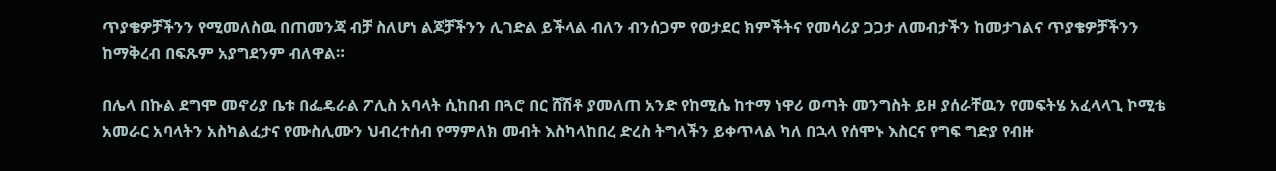ጥያቄዎቻችንን የሚመለስዉ በጠመንጃ ብቻ ስለሆነ ልጆቻችንን ሊገድል ይችላል ብለን ብንሰጋም የወታደር ክምችትና የመሳሪያ ጋጋታ ለመብታችን ከመታገልና ጥያቄዎቻችንን ከማቅረብ በፍጹም አያግደንም ብለዋል።

በሌላ በኩል ደግሞ መኖሪያ ቤቱ በፌዴራል ፖሊስ አባላት ሲከበብ በጓሮ በር ሸሽቶ ያመለጠ አንድ የከሚሴ ከተማ ነዋሪ ወጣት መንግስት ይዞ ያሰራቸዉን የመፍትሄ አፈላላጊ ኮሚቴ አመራር አባላትን አስካልፈታና የሙስሊሙን ህብረተሰብ የማምለክ መብት እስካላከበረ ድረስ ትግላችን ይቀጥላል ካለ በኋላ የሰሞኑ እስርና የግፍ ግድያ የብዙ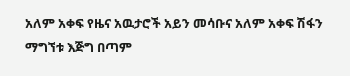አለም አቀፍ የዜና አዉታሮች አይን መሳቡና አለም አቀፍ ሽፋን ማግኘቱ እጅግ በጣም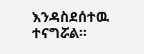እንዳስደሰተዉ ተናግሯል።